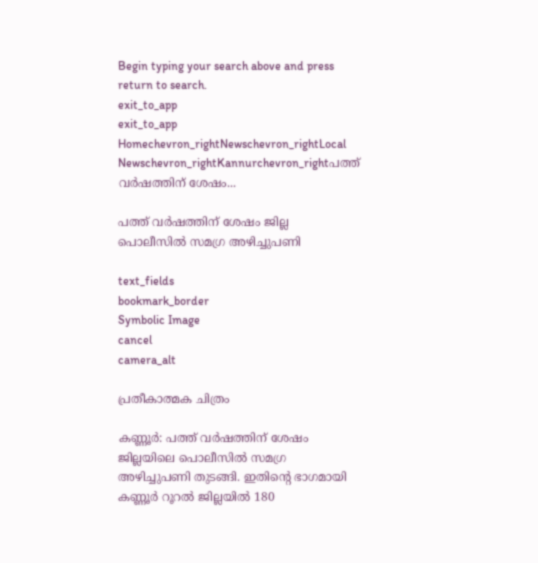Begin typing your search above and press return to search.
exit_to_app
exit_to_app
Homechevron_rightNewschevron_rightLocal Newschevron_rightKannurchevron_rightപത്ത് വര്‍ഷത്തിന് ശേഷം...

പത്ത് വര്‍ഷത്തിന് ശേഷം ജില്ല പൊലീസില്‍ സമഗ്ര അഴിച്ചുപണി

text_fields
bookmark_border
Symbolic Image
cancel
camera_alt

പ്രതീകാത്മക ചിത്രം

കണ്ണൂര്‍: പത്ത് വര്‍ഷത്തിന് ശേഷം ജില്ലയിലെ പൊലീസില്‍ സമഗ്ര അഴിച്ചുപണി തുടങ്ങി. ഇതിന്റെ ഭാഗമായി കണ്ണൂര്‍ റൂറല്‍ ജില്ലയില്‍ 180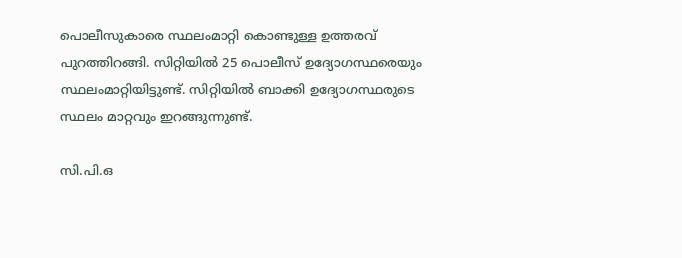പൊലീസുകാരെ സ്ഥലംമാറ്റി കൊണ്ടുള്ള ഉത്തരവ് പുറത്തിറങ്ങി. സിറ്റിയില്‍ 25 പൊലീസ് ഉദ്യോഗസ്ഥരെയും സ്ഥലംമാറ്റിയിട്ടുണ്ട്. സിറ്റിയില്‍ ബാക്കി ഉദ്യോഗസ്ഥരുടെ സ്ഥലം മാറ്റവും ഇറങ്ങുന്നുണ്ട്.

സി.പി.ഒ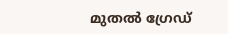മുതല്‍ ഗ്രേഡ്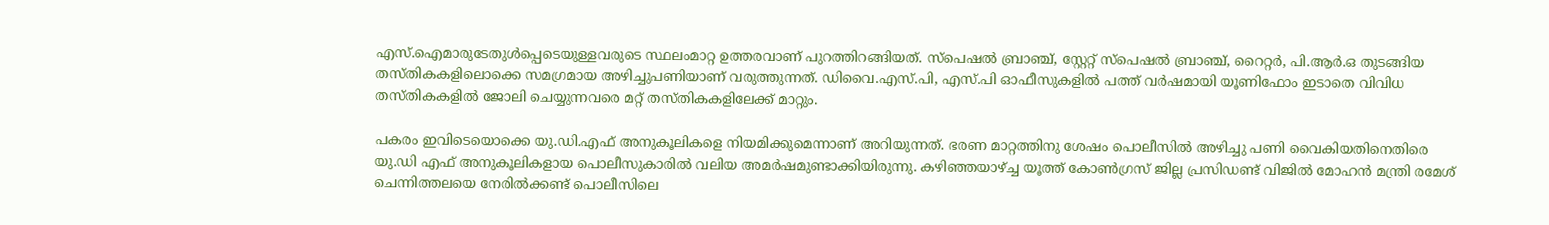എസ്.ഐമാരുടേതുള്‍പ്പെടെയുള്ളവരുടെ സ്ഥലംമാറ്റ ഉത്തരവാണ് പുറത്തിറങ്ങിയത്. സ്‌പെഷല്‍ ബ്രാഞ്ച്, സ്റ്റേറ്റ് സ്‌പെഷല്‍ ബ്രാഞ്ച്, റൈറ്റര്‍, പി.ആര്‍.ഒ തുടങ്ങിയ തസ്തികകളിലൊക്കെ സമഗ്രമായ അഴിച്ചുപണിയാണ് വരുത്തുന്നത്. ഡിവൈ.എസ്.പി, എസ്.പി ഓഫീസുകളില്‍ പത്ത് വര്‍ഷമായി യൂണിഫോം ഇടാതെ വിവിധ തസ്തികകളില്‍ ജോലി ചെയ്യുന്നവരെ മറ്റ് തസ്തികകളിലേക്ക് മാറ്റും.

പകരം ഇവിടെയൊക്കെ യു.ഡി.എഫ് അനുകൂലികളെ നിയമിക്കുമെന്നാണ് അറിയുന്നത്. ഭരണ മാറ്റത്തിനു ശേഷം പൊലീസിൽ അഴിച്ചു പണി വൈകിയതിനെതിരെ യു.ഡി എഫ് അനുകൂലികളായ പൊലീസുകാരിൽ വലിയ അമർഷമുണ്ടാക്കിയിരുന്നു. കഴിഞ്ഞയാഴ്ച്ച യൂത്ത് കോൺഗ്രസ് ജില്ല പ്രസിഡണ്ട് വിജിൽ മോഹൻ മന്ത്രി രമേശ് ചെന്നിത്തലയെ നേരിൽക്കണ്ട് പൊലീസിലെ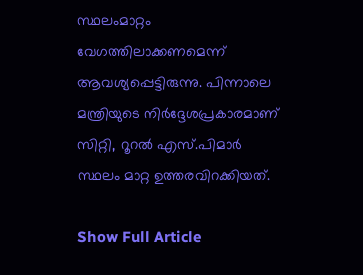സ്ഥലംമാറ്റം വേഗത്തിലാക്കണമെന്ന് ആവശ്യപ്പെട്ടിരുന്നു. പിന്നാലെ മന്ത്രിയുടെ നിർദ്ദേശപ്രകാരമാണ് സിറ്റി, റൂറൽ എസ്.പിമാർ സ്ഥലം മാറ്റ ഉത്തരവിറക്കിയത്.

Show Full Article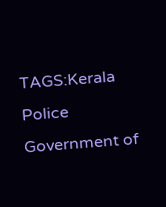TAGS:Kerala Police Government of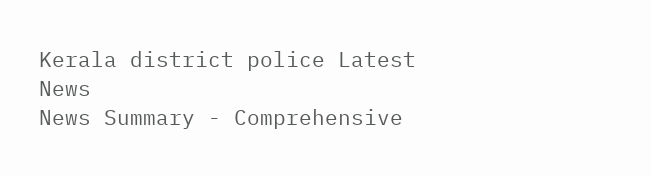Kerala district police Latest News
News Summary - Comprehensive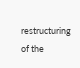restructuring of the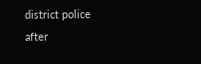district police after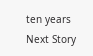ten years
Next Story